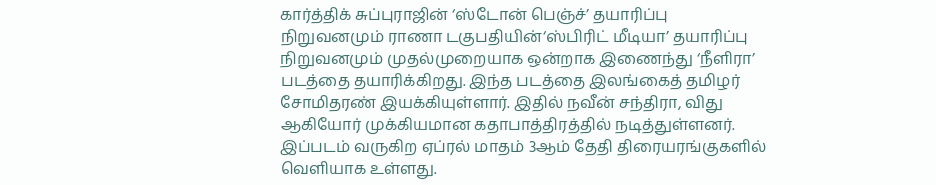கார்த்திக் சுப்புராஜின் ‘ஸ்டோன் பெஞ்ச்’ தயாரிப்பு நிறுவனமும் ராணா டகுபதியின்‘ஸ்பிரிட் மீடியா’ தயாரிப்பு நிறுவனமும் முதல்முறையாக ஒன்றாக இணைந்து ‘நீளிரா’ படத்தை தயாரிக்கிறது. இந்த படத்தை இலங்கைத் தமிழர் சோமிதரண் இயக்கியுள்ளார். இதில் நவீன் சந்திரா, விது ஆகியோர் முக்கியமான கதாபாத்திரத்தில் நடித்துள்ளனர். இப்படம் வருகிற ஏப்ரல் மாதம் 3ஆம் தேதி திரையரங்குகளில் வெளியாக உள்ளது.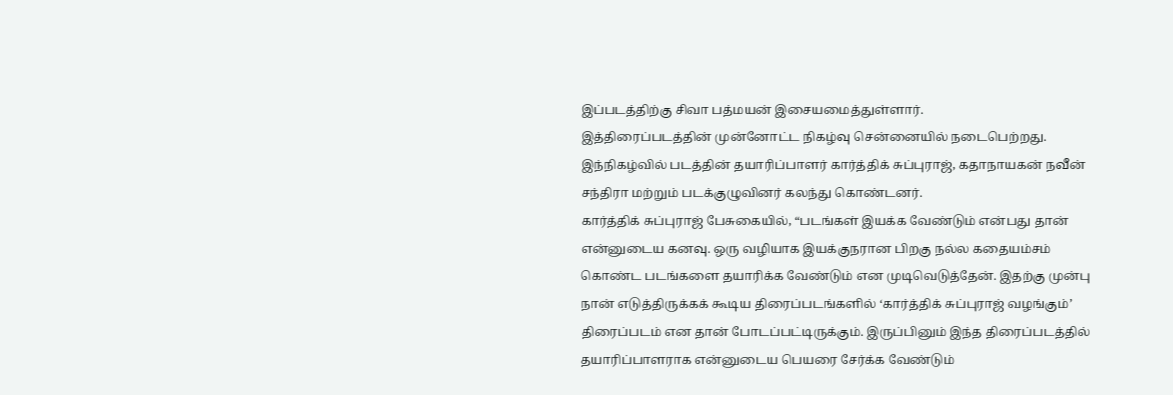இப்படத்திற்கு சிவா பத்மயன் இசையமைத்துள்ளார்.
இத்திரைப்படத்தின் முன்னோட்ட நிகழ்வு சென்னையில் நடைபெற்றது. இந்நிகழ்வில் படத்தின் தயாரிப்பாளர் கார்த்திக் சுப்புராஜ், கதாநாயகன் நவீன் சந்திரா மற்றும் படக்குழுவினர் கலந்து கொண்டனர்.
கார்த்திக் சுப்புராஜ் பேசுகையில், “படங்கள் இயக்க வேண்டும் என்பது தான் என்னுடைய கனவு. ஒரு வழியாக இயக்குநரான பிறகு நல்ல கதையம்சம் கொண்ட படங்களை தயாரிக்க வேண்டும் என முடிவெடுத்தேன். இதற்கு முன்பு நான் எடுத்திருக்கக் கூடிய திரைப்படங்களில் ‘கார்த்திக் சுப்புராஜ் வழங்கும்’ திரைப்படம் என தான் போடப்பட்டிருக்கும். இருப்பினும் இந்த திரைப்படத்தில் தயாரிப்பாளராக என்னுடைய பெயரை சேர்க்க வேண்டும்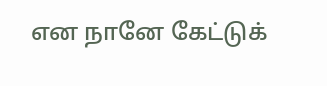என நானே கேட்டுக்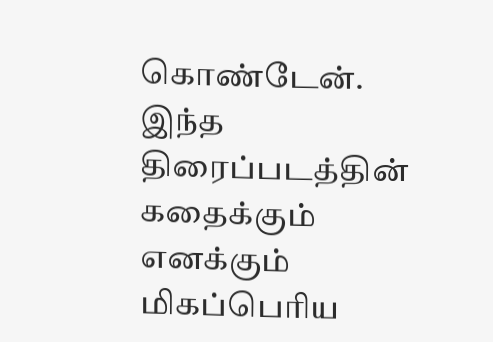கொண்டேன்.
இந்த திரைப்படத்தின் கதைக்கும் எனக்கும் மிகப்பெரிய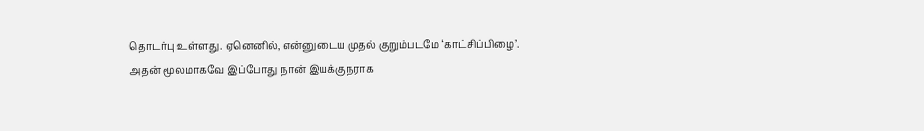தொடர்பு உள்ளது. ஏனெனில், என்னுடைய முதல் குறும்படமே ‘காட்சிப்பிழை’. அதன் மூலமாகவே இப்போது நான் இயக்குநராக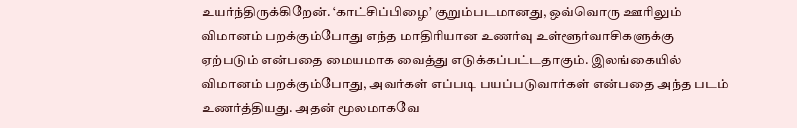உயர்ந்திருக்கிறேன். ‘காட்சிப்பிழை’ குறும்படமானது, ஒவ்வொரு ஊரிலும் விமானம் பறக்கும்போது எந்த மாதிரியான உணர்வு உள்ளூர்வாசிகளுக்கு ஏற்படும் என்பதை மையமாக வைத்து எடுக்கப்பட்டதாகும். இலங்கையில் விமானம் பறக்கும்போது, அவர்கள் எப்படி பயப்படுவார்கள் என்பதை அந்த படம் உணர்த்தியது. அதன் மூலமாகவே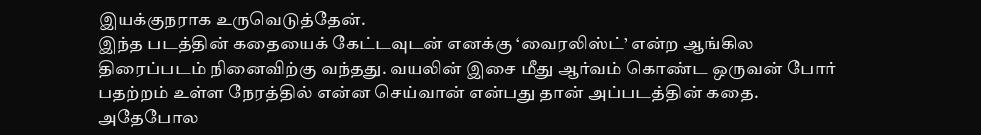இயக்குநராக உருவெடுத்தேன்.
இந்த படத்தின் கதையைக் கேட்டவுடன் எனக்கு ‘வைரலிஸ்ட்’ என்ற ஆங்கில திரைப்படம் நினைவிற்கு வந்தது. வயலின் இசை மீது ஆர்வம் கொண்ட ஒருவன் போர் பதற்றம் உள்ள நேரத்தில் என்ன செய்வான் என்பது தான் அப்படத்தின் கதை. அதேபோல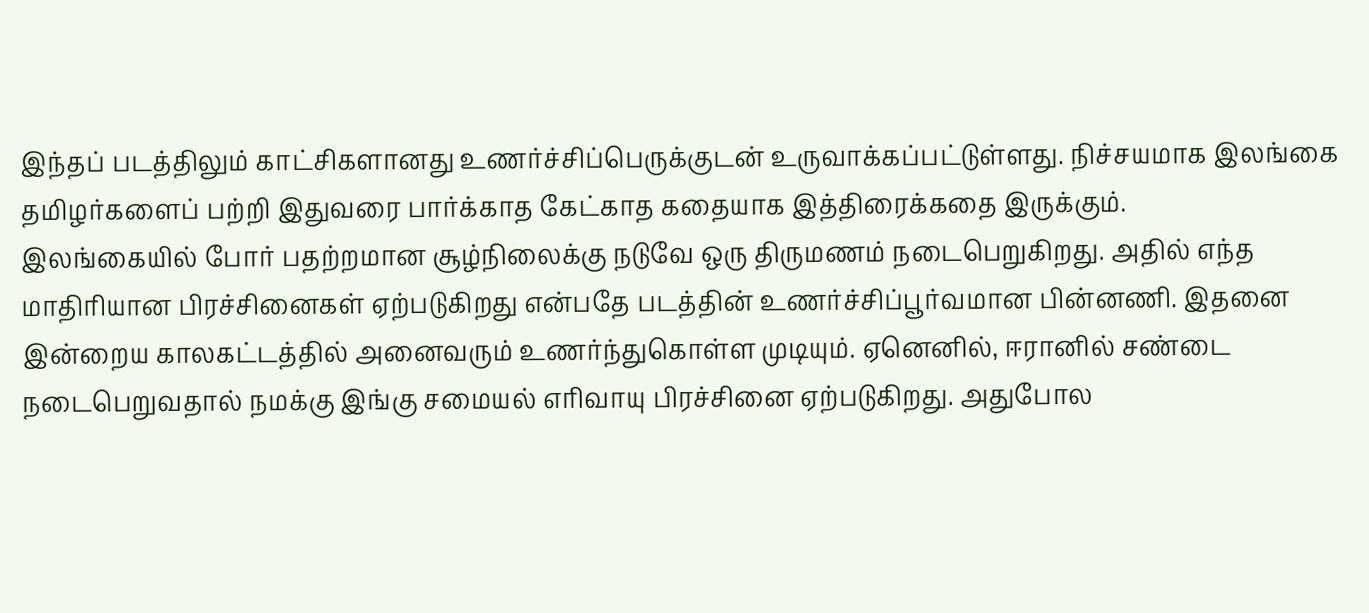இந்தப் படத்திலும் காட்சிகளானது உணர்ச்சிப்பெருக்குடன் உருவாக்கப்பட்டுள்ளது. நிச்சயமாக இலங்கை தமிழர்களைப் பற்றி இதுவரை பார்க்காத கேட்காத கதையாக இத்திரைக்கதை இருக்கும்.
இலங்கையில் போர் பதற்றமான சூழ்நிலைக்கு நடுவே ஒரு திருமணம் நடைபெறுகிறது. அதில் எந்த மாதிரியான பிரச்சினைகள் ஏற்படுகிறது என்பதே படத்தின் உணர்ச்சிப்பூர்வமான பின்னணி. இதனை இன்றைய காலகட்டத்தில் அனைவரும் உணர்ந்துகொள்ள முடியும். ஏனெனில், ஈரானில் சண்டை நடைபெறுவதால் நமக்கு இங்கு சமையல் எரிவாயு பிரச்சினை ஏற்படுகிறது. அதுபோல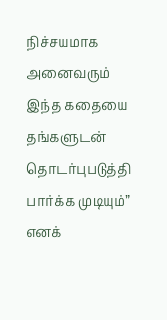நிச்சயமாக அனைவரும் இந்த கதையை தங்களுடன் தொடர்புபடுத்தி பார்க்க முடியும்” எனக்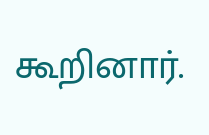கூறினார்.